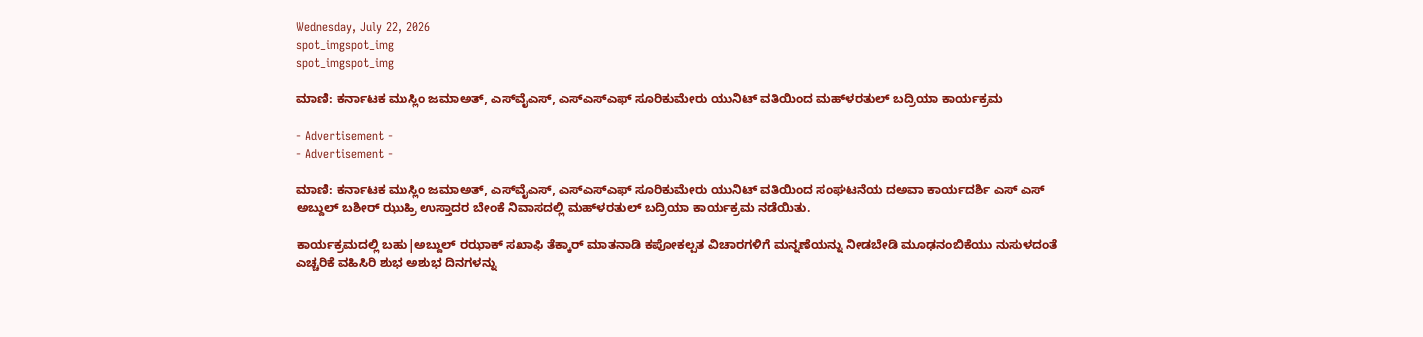Wednesday, July 22, 2026
spot_imgspot_img
spot_imgspot_img

ಮಾಣಿ: ಕರ್ನಾಟಕ ಮುಸ್ಲಿಂ ಜಮಾಅತ್, ಎಸ್‌ವೈ‌ಎಸ್, ಎಸ್‌ಎಸ್‌ಎಫ್ ಸೂರಿಕುಮೇರು ಯುನಿಟ್ ವತಿಯಿಂದ ಮಹ್‌ಳರತುಲ್ ಬದ್ರಿಯಾ ಕಾರ್ಯಕ್ರಮ

- Advertisement -
- Advertisement -

ಮಾಣಿ: ಕರ್ನಾಟಕ ಮುಸ್ಲಿಂ ಜಮಾಅತ್, ಎಸ್‌ವೈ‌ಎಸ್, ಎಸ್‌ಎಸ್‌ಎಫ್ ಸೂರಿಕುಮೇರು ಯುನಿಟ್ ವತಿಯಿಂದ ಸಂಘಟನೆಯ ದ‌ಅ‌ವಾ ಕಾರ್ಯದರ್ಶಿ ಎಸ್ ಎಸ್ ಅಬ್ದುಲ್ ಬಶೀರ್ ಝುಹ್ರಿ ಉಸ್ತಾದರ ಬೇಂಕೆ ನಿವಾಸದಲ್ಲಿ ಮಹ್‌ಳರತುಲ್ ಬದ್ರಿಯಾ ಕಾರ್ಯಕ್ರಮ ನಡೆಯಿತು.

ಕಾರ್ಯಕ್ರಮದಲ್ಲಿ ಬಹು|ಅಬ್ದುಲ್ ರಝಾಕ್ ಸಖಾಫಿ ತೆಕ್ಕಾರ್ ಮಾತನಾಡಿ ಕಪೋಕಲ್ಪತ ವಿಚಾರಗಳಿಗೆ ಮನ್ನಣೆಯನ್ನು ನೀಡಬೇಡಿ ಮೂಢನಂಬಿಕೆಯು ನುಸುಳದಂತೆ ಎಚ್ಚರಿಕೆ ವಹಿಸಿರಿ ಶುಭ ಅಶುಭ ದಿನಗಳನ್ನು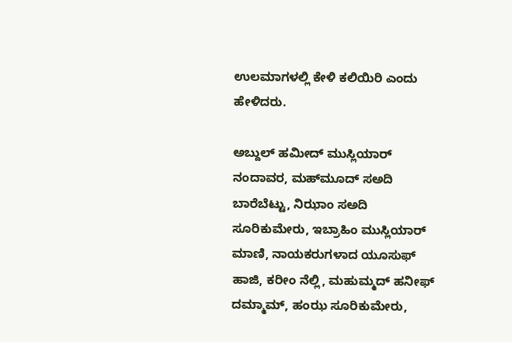ಉಲಮಾಗಳಲ್ಲಿ ಕೇಳಿ ಕಲಿಯಿರಿ ಎಂದು ಹೇಳಿದರು.

ಅಬ್ದುಲ್ ಹಮೀದ್ ಮುಸ್ಲಿಯಾರ್ ನಂದಾವರ, ಮಹ್‌ಮೂದ್ ಸ‌ಅದಿ ಬಾರೆಬೆಟ್ಟು, ನಿಝಾಂ ಸ‌ಅದಿ ಸೂರಿಕುಮೇರು, ಇಬ್ರಾಹಿಂ ಮುಸ್ಲಿಯಾರ್ ಮಾಣಿ, ನಾಯಕರುಗಳಾದ ಯೂಸುಫ್ ಹಾಜಿ, ಕರೀಂ ನೆಲ್ಲಿ, ಮಹುಮ್ಮದ್ ಹನೀಫ್ ದಮ್ಮಾಮ್, ಹಂಝ ಸೂರಿಕುಮೇರು,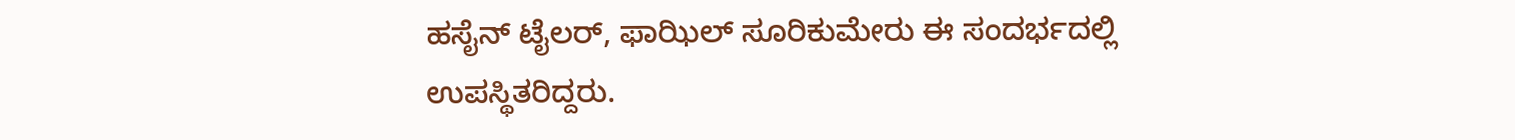ಹಸೈನ್ ಟೈಲರ್, ಫಾಝಿಲ್ ಸೂರಿಕುಮೇರು ಈ ಸಂದರ್ಭದಲ್ಲಿ ಉಪಸ್ಥಿತರಿದ್ದರು.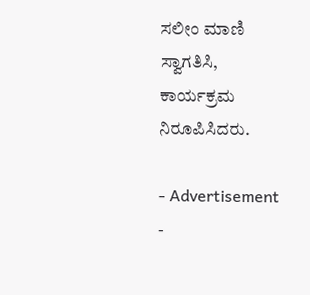ಸಲೀಂ ಮಾಣಿ ಸ್ವಾಗತಿಸಿ, ಕಾರ್ಯಕ್ರಮ ನಿರೂಪಿಸಿದರು.

- Advertisement -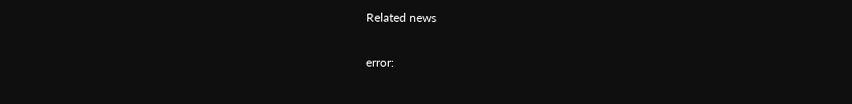Related news

error: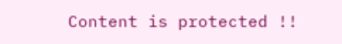Content is protected !!